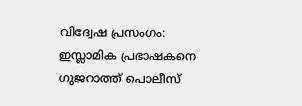വിദ്വേഷ പ്രസംഗം: ഇസ്ലാമിക പ്രഭാഷകനെ ഗുജറാത്ത് പൊലീസ്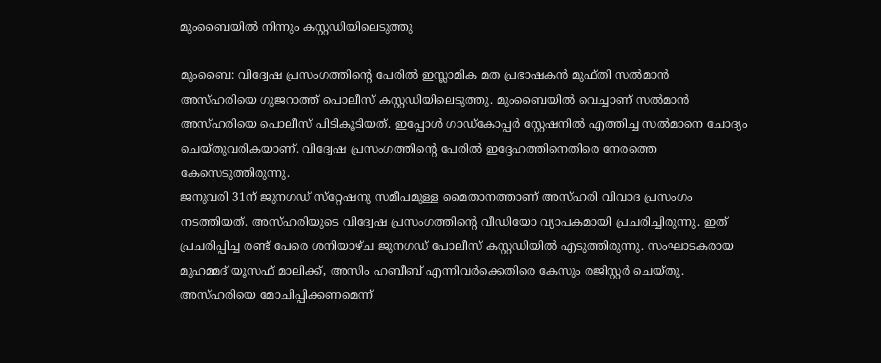മുംബൈയിൽ നിന്നും കസ്റ്റഡിയിലെടുത്തു

മുംബൈ: വിദ്വേഷ പ്രസംഗത്തിന്റെ പേരിൽ ഇസ്ലാമിക മത പ്രഭാഷകൻ മുഫ്തി സല്‍മാന്‍ അസ്ഹരിയെ ഗുജറാത്ത് പൊലീസ് കസ്റ്റഡിയിലെടുത്തു. മുംബൈയിൽ വെച്ചാണ് സൽമാൻ അസ്‌ഹരിയെ പൊലീസ് പിടികൂടിയത്. ഇപ്പോൾ ഗാഡ്‌കോപ്പർ സ്റ്റേഷനിൽ എത്തിച്ച സൽമാനെ ചോദ്യം ചെയ്തുവരികയാണ്. വിദ്വേഷ പ്രസംഗത്തിന്റെ പേരില്‍ ഇദ്ദേഹത്തിനെതിരെ നേരത്തെ കേസെടുത്തിരുന്നു.
ജനുവരി 31ന് ജുനഗഡ് സ്‌റ്റേഷനു സമീപമുള്ള മൈതാനത്താണ് അസ്ഹരി വിവാദ പ്രസംഗം നടത്തിയത്. അസ്ഹരിയുടെ വിദ്വേഷ പ്രസംഗത്തിന്റെ വീഡിയോ വ്യാപകമായി പ്രചരിച്ചിരുന്നു. ഇത് പ്രചരിപ്പിച്ച രണ്ട് പേരെ ശനിയാഴ്ച ജുനഗഡ് പോലീസ് കസ്റ്റഡിയില്‍ എടുത്തിരുന്നു. സംഘാടകരായ മുഹമ്മദ് യൂസഫ് മാലിക്ക്, അസിം ഹബീബ് എന്നിവര്‍ക്കെതിരെ കേസും രജിസ്റ്റർ ചെയ്തു. അസ്ഹരിയെ മോചിപ്പിക്കണമെന്ന്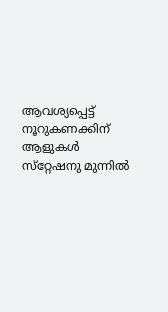ആവശ്യപ്പെട്ട് നൂറുകണക്കിന് ആളുകള്‍ സ്‌റ്റേഷനു മുന്നില്‍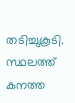തടിച്ചുകൂടി. സ്ഥലത്ത് കനത്ത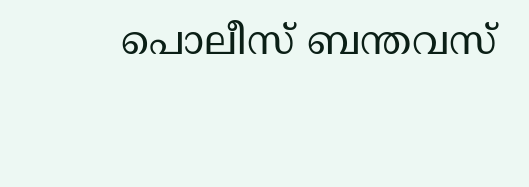പൊലീസ് ബന്തവസ്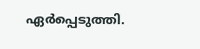ഏർപ്പെടുത്തി.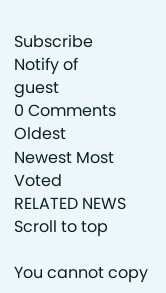Subscribe
Notify of
guest
0 Comments
Oldest
Newest Most Voted
RELATED NEWS
Scroll to top

You cannot copy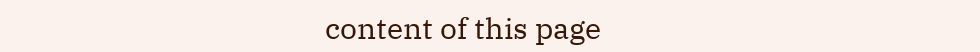content of this page